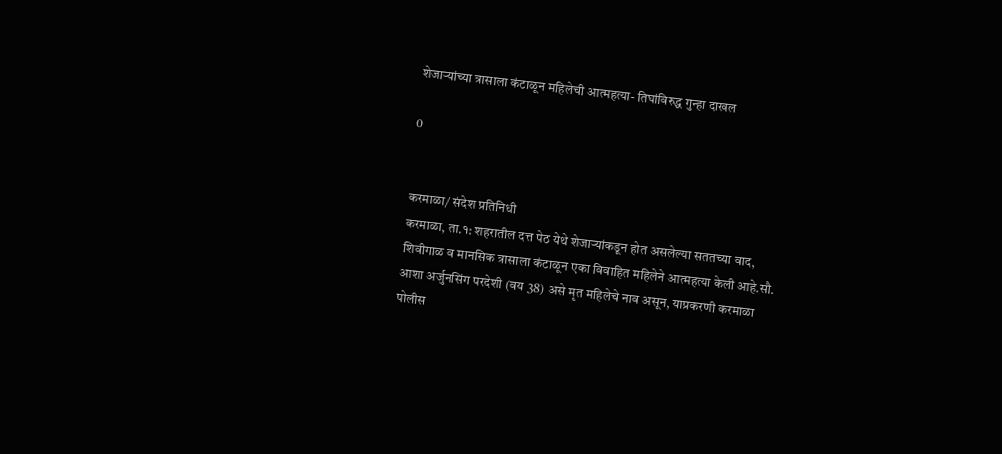शेजाऱ्यांच्या त्रासाला कंटाळून महिलेची आत्महत्या- तिघांविरुद्ध गुन्हा दाखल

0


करमाळा/ संदेश प्रतिनिधी
करमाळा, ता.१: शहरातील दत्त पेठ येथे शेजाऱ्यांकडून होत असलेल्या सततच्या वाद, शिवीगाळ व मानसिक त्रासाला कंटाळून एका विवाहित महिलेने आत्महत्या केली आहे.सौ. आशा अर्जुनसिंग परदेशी (वय 38) असे मृत महिलेचे नाव असून, याप्रकरणी करमाळा पोलीस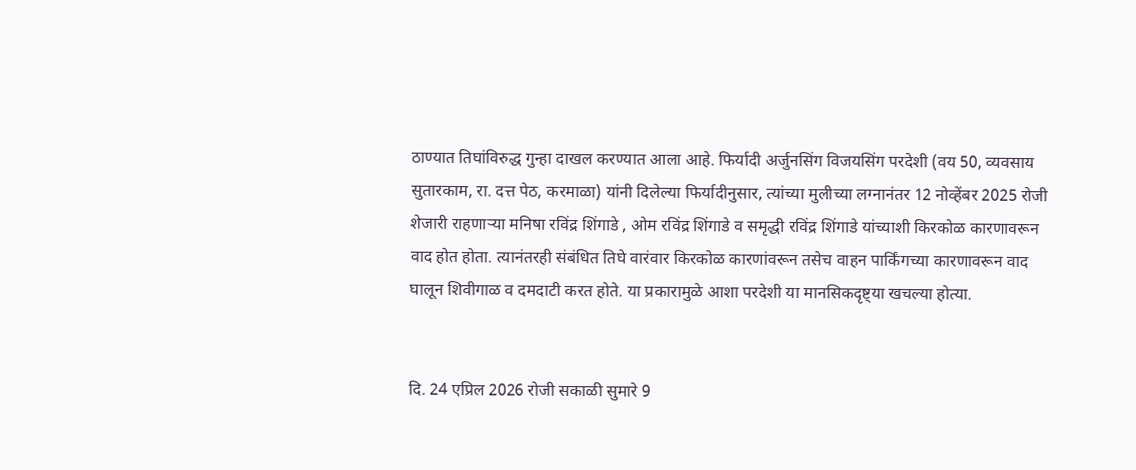ठाण्यात तिघांविरुद्ध गुन्हा दाखल करण्यात आला आहे. फिर्यादी अर्जुनसिंग विजयसिंग परदेशी (वय 50, व्यवसाय सुतारकाम, रा. दत्त पेठ, करमाळा) यांनी दिलेल्या फिर्यादीनुसार, त्यांच्या मुलीच्या लग्नानंतर 12 नोव्हेंबर 2025 रोजी शेजारी राहणाऱ्या मनिषा रविंद्र शिंगाडे , ओम रविंद्र शिंगाडे व समृद्धी रविंद्र शिंगाडे यांच्याशी किरकोळ कारणावरून वाद होत होता. त्यानंतरही संबंधित तिघे वारंवार किरकोळ कारणांवरून तसेच वाहन पार्किंगच्या कारणावरून वाद घालून शिवीगाळ व दमदाटी करत होते. या प्रकारामुळे आशा परदेशी या मानसिकदृष्ट्या खचल्या होत्या.


दि. 24 एप्रिल 2026 रोजी सकाळी सुमारे 9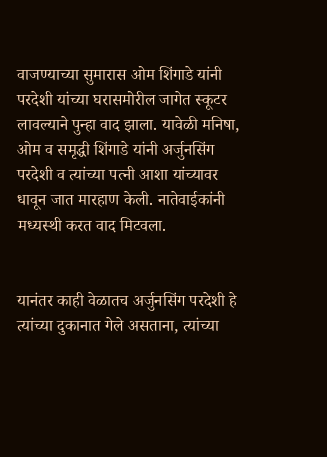वाजण्याच्या सुमारास ओम शिंगाडे यांनी परदेशी यांच्या घरासमोरील जागेत स्कूटर लावल्याने पुन्हा वाद झाला. यावेळी मनिषा, ओम व समृद्धी शिंगाडे यांनी अर्जुनसिंग परदेशी व त्यांच्या पत्नी आशा यांच्यावर धावून जात मारहाण केली. नातेवाईकांनी मध्यस्थी करत वाद मिटवला.


यानंतर काही वेळातच अर्जुनसिंग परदेशी हे त्यांच्या दुकानात गेले असताना, त्यांच्या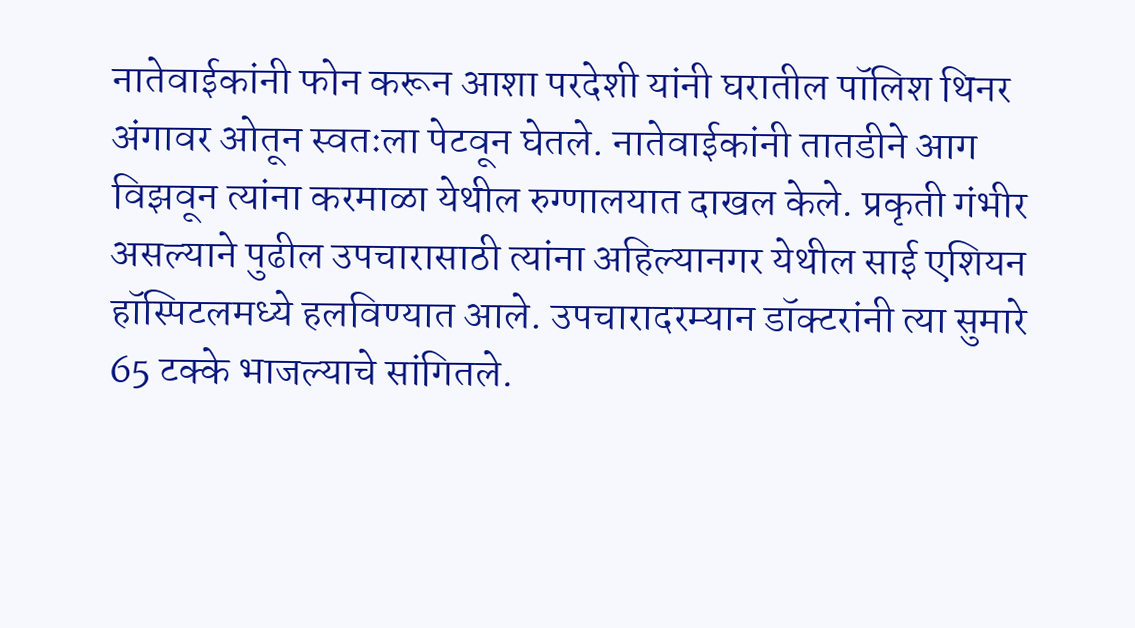नातेवाईकांनी फोन करून आशा परदेशी यांनी घरातील पॉलिश थिनर अंगावर ओतून स्वतःला पेटवून घेतले. नातेवाईकांनी तातडीने आग विझवून त्यांना करमाळा येथील रुग्णालयात दाखल केले. प्रकृती गंभीर असल्याने पुढील उपचारासाठी त्यांना अहिल्यानगर येथील साई एशियन हॉस्पिटलमध्ये हलविण्यात आले. उपचारादरम्यान डॉक्टरांनी त्या सुमारे 65 टक्के भाजल्याचे सांगितले.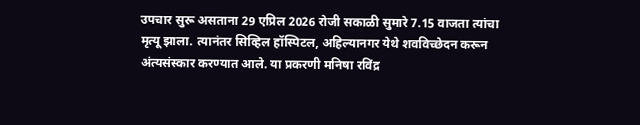उपचार सुरू असताना 29 एप्रिल 2026 रोजी सकाळी सुमारे 7.15 वाजता त्यांचा मृत्यू झाला. त्यानंतर सिव्हिल हॉस्पिटल, अहिल्यानगर येथे शवविच्छेदन करून अंत्यसंस्कार करण्यात आले. या प्रकरणी मनिषा रविंद्र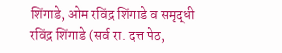शिंगाडे, ओम रविंद्र शिंगाडे व समृद्धी रविंद्र शिंगाडे (सर्व रा. दत्त पेठ,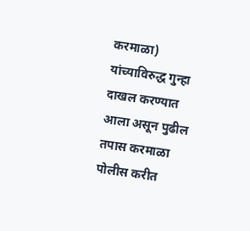करमाळा) यांच्याविरुद्ध गुन्हा दाखल करण्यात आला असून पुढील तपास करमाळा पोलीस करीत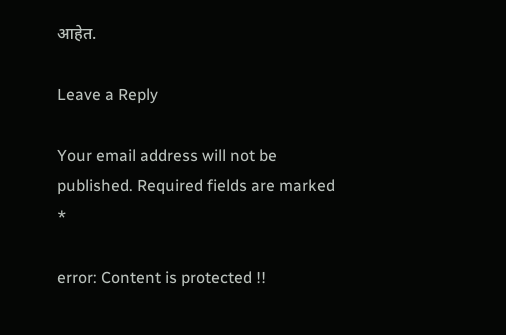आहेत.

Leave a Reply

Your email address will not be published. Required fields are marked *

error: Content is protected !!